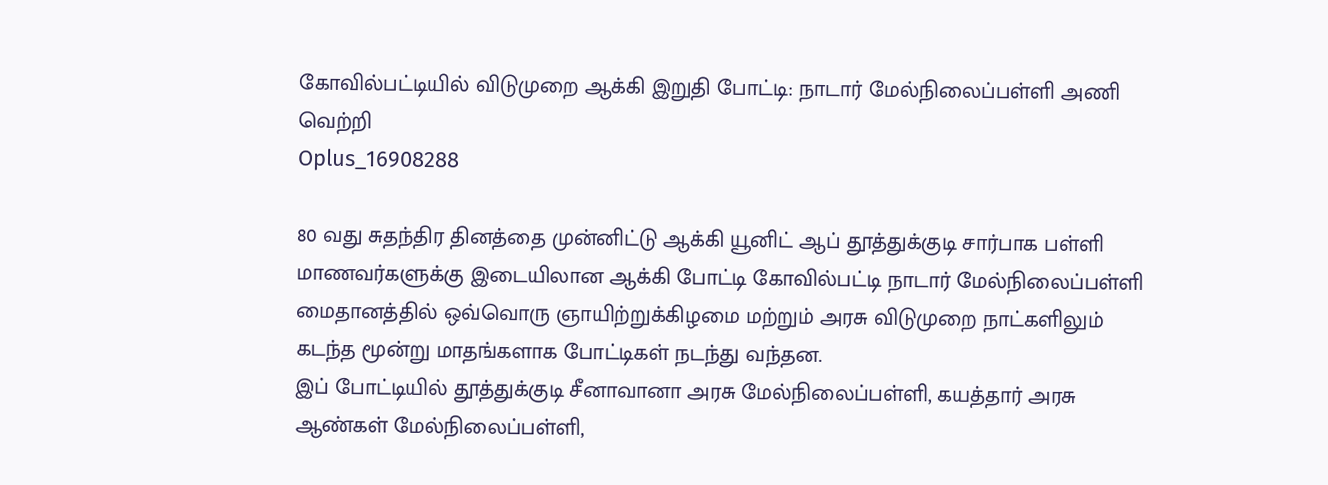கோவில்பட்டியில் விடுமுறை ஆக்கி இறுதி போட்டி: நாடார் மேல்நிலைப்பள்ளி அணி வெற்றி
Oplus_16908288

80 வது சுதந்திர தினத்தை முன்னிட்டு ஆக்கி யூனிட் ஆப் தூத்துக்குடி சார்பாக பள்ளி மாணவர்களுக்கு இடையிலான ஆக்கி போட்டி கோவில்பட்டி நாடார் மேல்நிலைப்பள்ளி மைதானத்தில் ஒவ்வொரு ஞாயிற்றுக்கிழமை மற்றும் அரசு விடுமுறை நாட்களிலும் கடந்த மூன்று மாதங்களாக போட்டிகள் நடந்து வந்தன.
இப் போட்டியில் தூத்துக்குடி சீனாவானா அரசு மேல்நிலைப்பள்ளி, கயத்தார் அரசு ஆண்கள் மேல்நிலைப்பள்ளி,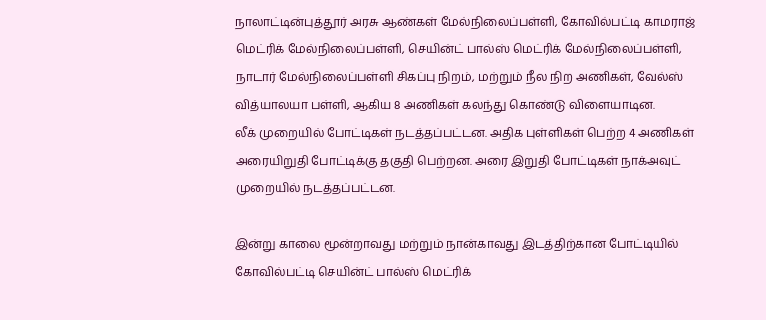நாலாட்டின்புத்தூர் அரசு ஆண்கள் மேல்நிலைப்பள்ளி, கோவில்பட்டி காமராஜ் மெட்ரிக் மேல்நிலைப்பள்ளி, செயின்ட் பால்ஸ் மெட்ரிக் மேல்நிலைப்பள்ளி, நாடார் மேல்நிலைப்பள்ளி சிகப்பு நிறம், மற்றும் நீல நிற அணிகள், வேல்ஸ் வித்யாலயா பள்ளி, ஆகிய 8 அணிகள் கலந்து கொண்டு விளையாடின.
லீக் முறையில் போட்டிகள் நடத்தப்பட்டன. அதிக புள்ளிகள் பெற்ற 4 அணிகள் அரையிறுதி போட்டிக்கு தகுதி பெற்றன. அரை இறுதி போட்டிகள் நாக்அவுட் முறையில் நடத்தப்பட்டன.

இன்று காலை மூன்றாவது மற்றும் நான்காவது இடத்திற்கான போட்டியில் கோவில்பட்டி செயின்ட் பால்ஸ் மெட்ரிக்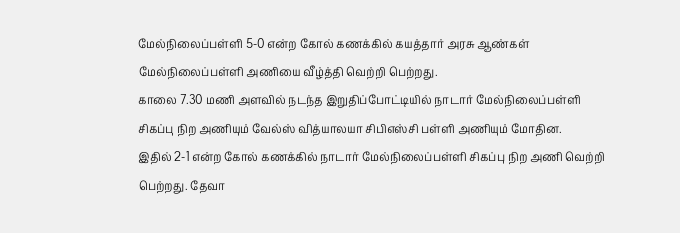மேல்நிலைப்பள்ளி 5-0 என்ற கோல் கணக்கில் கயத்தார் அரசு ஆண்கள் மேல்நிலைப்பள்ளி அணியை வீழ்த்தி வெற்றி பெற்றது.
காலை 7.30 மணி அளவில் நடந்த இறுதிப்போட்டியில் நாடார் மேல்நிலைப்பள்ளி சிகப்பு நிற அணியும் வேல்ஸ் வித்யாலயா சிபிஎஸ்சி பள்ளி அணியும் மோதின.
இதில் 2-1 என்ற கோல் கணக்கில் நாடார் மேல்நிலைப்பள்ளி சிகப்பு நிற அணி வெற்றி பெற்றது. தேவா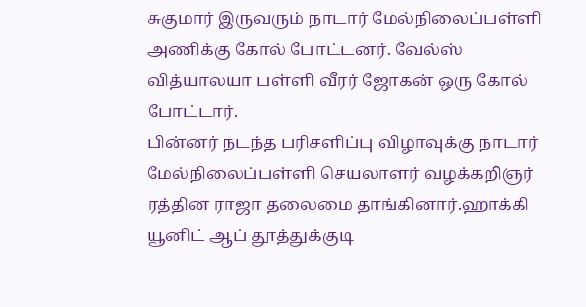சுகுமார் இருவரும் நாடார் மேல்நிலைப்பள்ளி அணிக்கு கோல் போட்டனர். வேல்ஸ் வித்யாலயா பள்ளி வீரர் ஜோகன் ஒரு கோல் போட்டார்.
பின்னர் நடந்த பரிசளிப்பு விழாவுக்கு நாடார் மேல்நிலைப்பள்ளி செயலாளர் வழக்கறிஞர் ரத்தின ராஜா தலைமை தாங்கினார்.ஹாக்கி யூனிட் ஆப் தூத்துக்குடி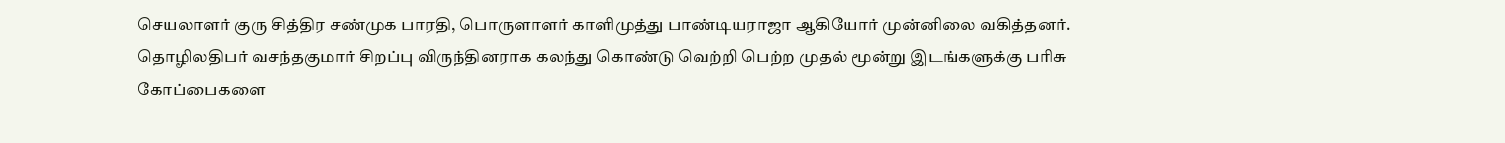செயலாளர் குரு சித்திர சண்முக பாரதி, பொருளாளர் காளிமுத்து பாண்டியராஜா ஆகியோர் முன்னிலை வகித்தனர். தொழிலதிபர் வசந்தகுமார் சிறப்பு விருந்தினராக கலந்து கொண்டு வெற்றி பெற்ற முதல் மூன்று இடங்களுக்கு பரிசு கோப்பைகளை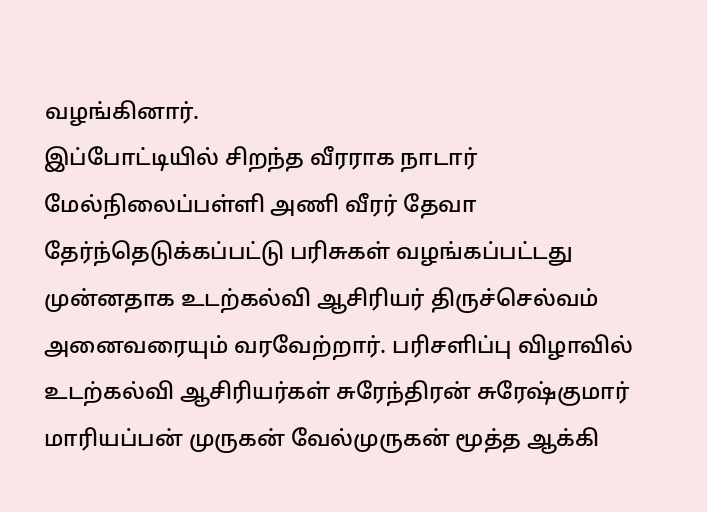வழங்கினார்.
இப்போட்டியில் சிறந்த வீரராக நாடார் மேல்நிலைப்பள்ளி அணி வீரர் தேவா தேர்ந்தெடுக்கப்பட்டு பரிசுகள் வழங்கப்பட்டது முன்னதாக உடற்கல்வி ஆசிரியர் திருச்செல்வம் அனைவரையும் வரவேற்றார். பரிசளிப்பு விழாவில் உடற்கல்வி ஆசிரியர்கள் சுரேந்திரன் சுரேஷ்குமார் மாரியப்பன் முருகன் வேல்முருகன் மூத்த ஆக்கி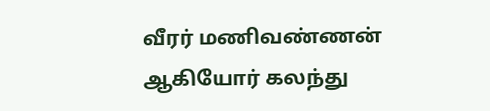வீரர் மணிவண்ணன் ஆகியோர் கலந்து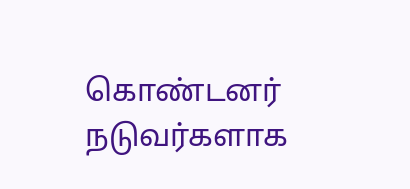கொண்டனர் நடுவர்களாக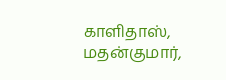காளிதாஸ், மதன்குமார்,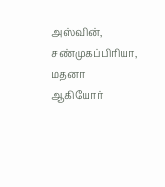அஸ்வின், சண்முகப்பிரியா, மதனா ஆகியோர்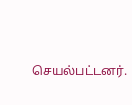செயல்பட்டனர்.